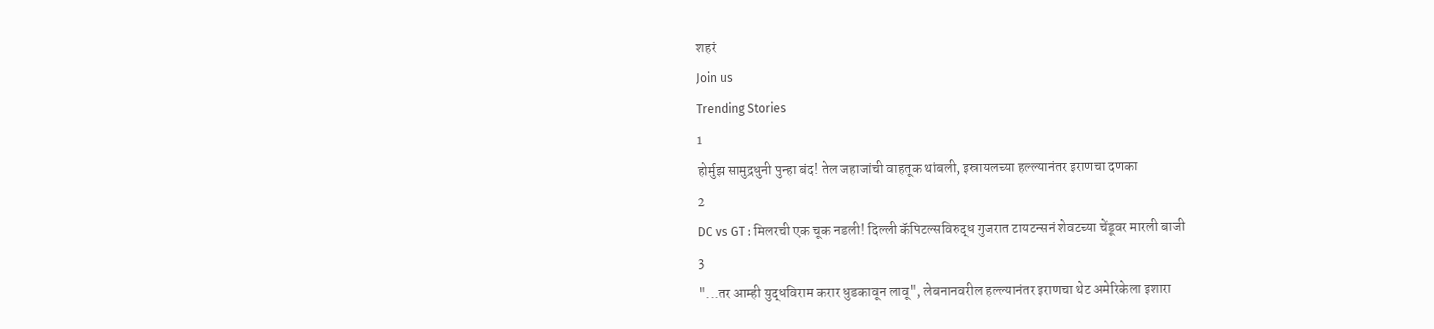शहरं
Join us
Trending Stories
1
होर्मुझ सामुद्रधुनी पुन्हा बंद! तेल जहाजांची वाहतूक थांबली, इस्रायलच्या हल्ल्यानंतर इराणचा दणका
2
DC vs GT : मिलरची एक चूक नडली! दिल्ली कॅपिटल्सविरुद्ध गुजरात टायटन्सनं शेवटच्या चेंडूवर मारली बाजी
3
"...तर आम्ही युद्धविराम करार धुडकावून लावू", लेबनानवरील हल्ल्यानंतर इराणचा थेट अमेरिकेला इशारा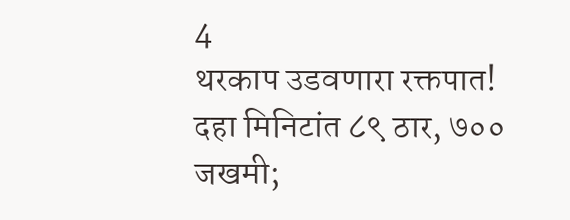4
थरकाप उडवणारा रक्तपात! दहा मिनिटांत ८९ ठार, ७०० जखमी;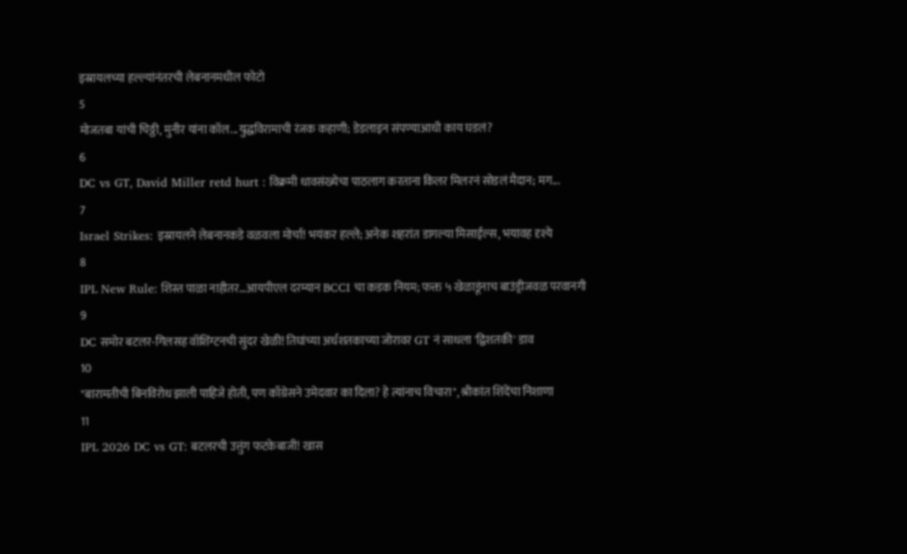इस्रायलच्या हल्ल्यांनंतरची लेबनानमधील फोटो
5
मोजतबा यांची चिठ्ठी, मुनीर यांना कॉल...युद्धविरामाची रंजक कहाणी; डेडलाइन संपण्याआधी काय घडलं?
6
DC vs GT, David Miller retd hurt : विक्रमी धावसंख्येचा पाठलाग करताना किलर मिलरनं सोडलं मैदान; मग...
7
Israel Strikes: इस्रायलने लेबनानकडे वळवला मोर्चा! भयंकर हल्ले; अनेक शहरांत डागल्या मिसाईल्स, भयावह दृश्ये
8
IPL New Rule: शिस्त पाळा नाहीतर…आयपीएल दरम्यान BCCI चा कडक नियम; फक्त ५ खेळाडूंनाच बाउंड्रीजवळ परवानगी
9
DC समोर बटलर-गिलसह वॉशिंग्टनची सुंदर खेळी! तिघांच्या अर्धशतकाच्या जोरावर GT नं साधला 'द्विशतकी' डाव
10
"बारामतीची बिनविरोध झाली पाहिजे होती, पण काँग्रेसने उमेदवार का दिला? हे त्यांनाच विचारा", श्रीकांत शिंदेंचा निशाणा
11
IPL 2026 DC vs GT: बटलरची उत्तुंग फटकेबाजी! खास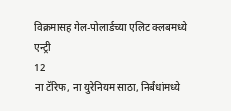विक्रमासह गेल-पोलार्डच्या एलिट क्लबमध्ये एन्ट्री
12
ना टॅरिफ, ना युरेनियम साठा, निर्बंधांमध्ये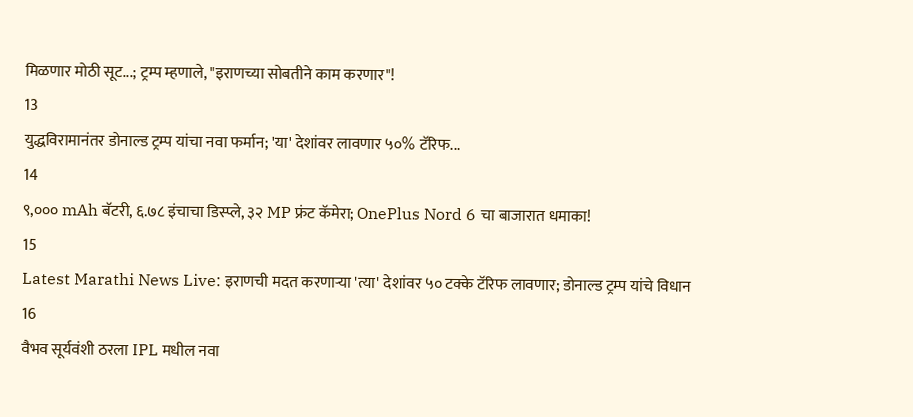मिळणार मोठी सूट...; ट्रम्प म्हणाले, "इराणच्या सोबतीने काम करणार"!
13
युद्धविरामानंतर डोनाल्ड ट्रम्प यांचा नवा फर्मान; 'या' देशांवर लावणार ५०% टॅरिफ...
14
९,००० mAh बॅटरी, ६.७८ इंचाचा डिस्प्ले, ३२ MP फ्रंट कॅमेरा; OnePlus Nord 6 चा बाजारात धमाका!
15
Latest Marathi News Live: इराणची मदत करणाऱ्या 'त्या' देशांवर ५० टक्के टॅरिफ लावणार; डोनाल्ड ट्रम्प यांचे विधान
16
वैभव सूर्यवंशी ठरला IPL मधील नवा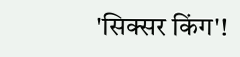'सिक्सर किंग'!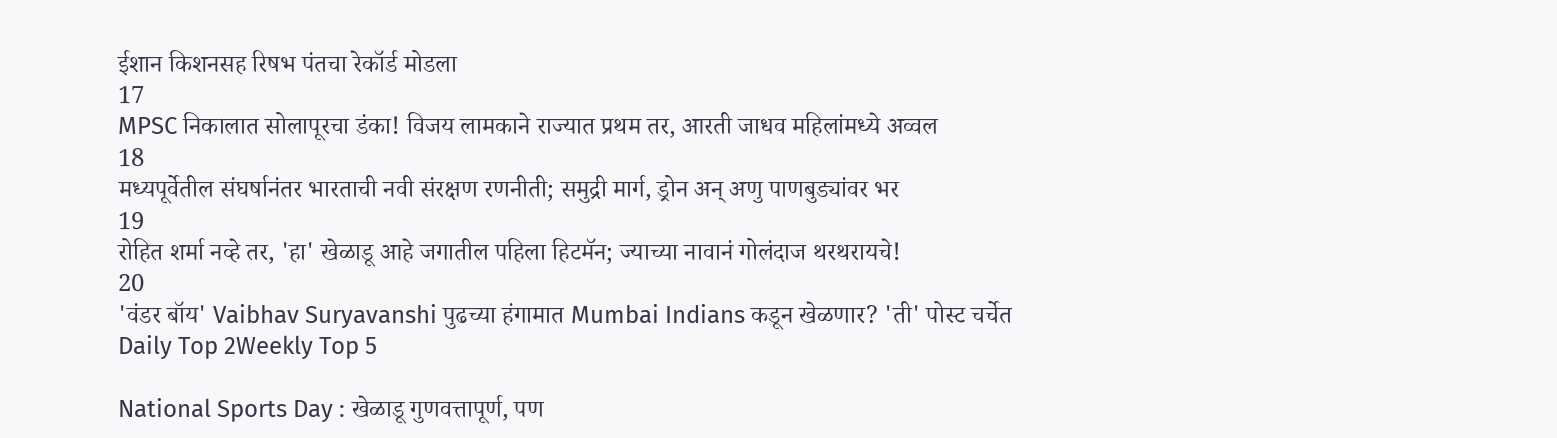ईशान किशनसह रिषभ पंतचा रेकॉर्ड मोडला
17
MPSC निकालात सोलापूरचा डंका! विजय लामकाने राज्यात प्रथम तर, आरती जाधव महिलांमध्ये अव्वल
18
मध्यपूर्वेतील संघर्षानंतर भारताची नवी संरक्षण रणनीती; समुद्री मार्ग, ड्रोन अन् अणु पाणबुड्यांवर भर
19
रोहित शर्मा नव्हे तर, 'हा' खेळाडू आहे जगातील पहिला हिटमॅन; ज्याच्या नावानं गोलंदाज थरथरायचे!
20
'वंडर बॉय' Vaibhav Suryavanshi पुढच्या हंगामात Mumbai Indians कडून खेळणार? 'ती' पोस्ट चर्चेत
Daily Top 2Weekly Top 5

National Sports Day : खेळाडू गुणवत्तापूर्ण, पण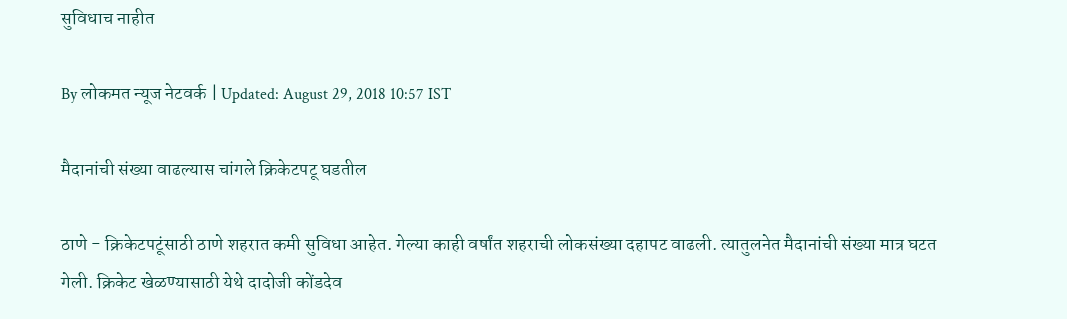सुविधाच नाहीत

By लोकमत न्यूज नेटवर्क | Updated: August 29, 2018 10:57 IST

मैदानांची संख्या वाढल्यास चांगले क्रिकेटपटू घडतील

ठाणे - क्रिकेटपटूंसाठी ठाणे शहरात कमी सुविधा आहेत. गेल्या काही वर्षांत शहराची लोकसंख्या दहापट वाढली. त्यातुलनेत मैदानांची संख्या मात्र घटत गेली. क्रिकेट खेळण्यासाठी येथे दादोजी कोंडदेव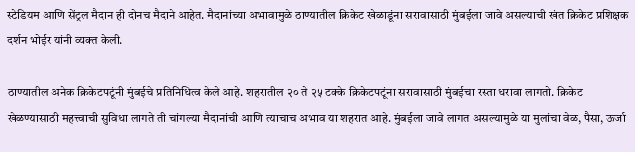स्टेडियम आणि सेंट्रल मैदान ही दोनच मैदाने आहेत. मैदानांच्या अभावामुळे ठाण्यातील क्रिकेट खेळाडूंना सरावासाठी मुंबईला जावे असल्याची खंत क्रिकेट प्रशिक्षक दर्शन भोईर यांनी व्यक्त केली.

ठाण्यातील अनेक क्रिकेटपटूंनी मुंबईचे प्रतिनिधित्व केले आहे. शहरातील २० ते २५ टक्के क्रिकेटपटूंना सरावासाठी मुंबईचा रस्ता धरावा लागतो. क्रिकेट खेळण्यासाठी महत्त्वाची सुविधा लागते ती चांगल्या मैदानांची आणि त्याचाच अभाव या शहरात आहे. मुंबईला जावे लागत असल्यामुळे या मुलांचा वेळ, पैसा, ऊर्जा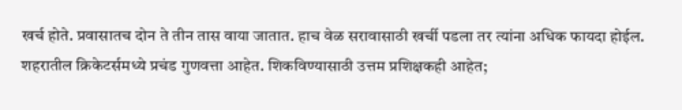खर्च होते. प्रवासातच दोन ते तीन तास वाया जातात. हाच वेळ सरावासाठी खर्ची पडला तर त्यांना अधिक फायदा होईल. शहरातील क्रिकेटर्समध्ये प्रचंड गुणवत्ता आहेत. शिकविण्यासाठी उत्तम प्रशिक्षकही आहेत;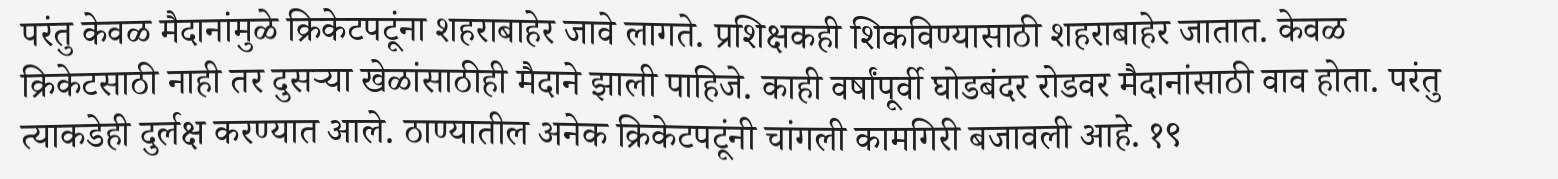परंतु केवळ मैदानांमुळे क्रिकेटपटूंना शहराबाहेर जावे लागते. प्रशिक्षकही शिकविण्यासाठी शहराबाहेर जातात. केवळ क्रिकेटसाठी नाही तर दुसऱ्या खेळांसाठीही मैदाने झाली पाहिजे. काही वर्षांपूर्वी घोडबंदर रोडवर मैदानांसाठी वाव होता. परंतु त्याकडेही दुर्लक्ष करण्यात आले. ठाण्यातील अनेक क्रिकेटपटूंनी चांगली कामगिरी बजावली आहे. १९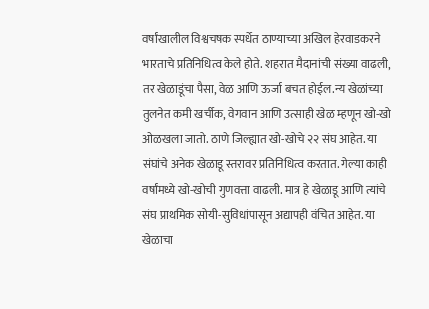वर्षांखालील विश्वचषक स्पर्धेत ठाण्याच्या अखिल हेरवाडकरने भारताचे प्रतिनिधित्व केले होते. शहरात मैदानांची संख्या वाढली, तर खेळाडूंचा पैसा, वेळ आणि ऊर्जा बचत होईल.न्य खेळांच्या तुलनेत कमी खर्चीक, वेगवान आणि उत्साही खेळ म्हणून खो-खो ओळखला जातो. ठाणे जिल्ह्यात खो-खोचे २२ संघ आहेत. या संघांचे अनेक खेळाडू स्तरावर प्रतिनिधित्व करतात. गेल्या काही वर्षांमध्ये खो-खोची गुणवत्ता वाढली. मात्र हे खेळाडू आणि त्यांचे संघ प्राथमिक सोयी-सुविधांपासून अद्यापही वंचित आहेत. या खेळाचा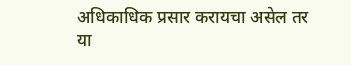अधिकाधिक प्रसार करायचा असेल तर या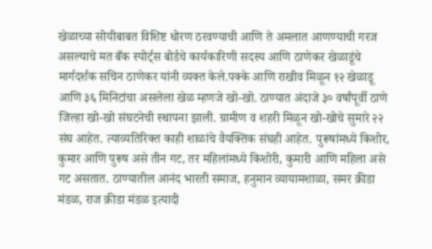खेळाच्या सोयीबाबत विशिष्ट धोरण ठरवण्याची आणि ते अमलात आणण्याची गरज असल्याचे मत बँक स्पोर्ट्स बोर्डचे कार्यकारिणी सदस्य आणि ठाणेकर खेळाडूंचे मार्गदर्शक सचिन ठाणेकर यांनी व्यक्त केले.पक्के आणि राखीव मिळून १२ खेळाडू आणि ३६ मिनिटांचा असलेला खेळ म्हणजे खो-खो. ठाण्यात अंदाजे ३० वर्षांपूर्वी ठाणे जिल्हा खो-खो संघटनेची स्थापना झाली. ग्रामीण व शहरी मिळून खो-खोचे सुमारे २२ संघ आहेत. त्याव्यतिरिक्त काही शाळांचे वैयक्तिक संघही आहेत. पुरूषांमध्ये किशोर, कुमार आणि पुरूष असे तीन गट, तर महिलांमध्ये किशोरी, कुमारी आणि महिला असे गट असतात. ठाण्यातील आनंद भारती समाज, हनुमान व्यायामशाळा, समर क्रीडा मंडळ, राज क्रीडा मंडळ इत्यादी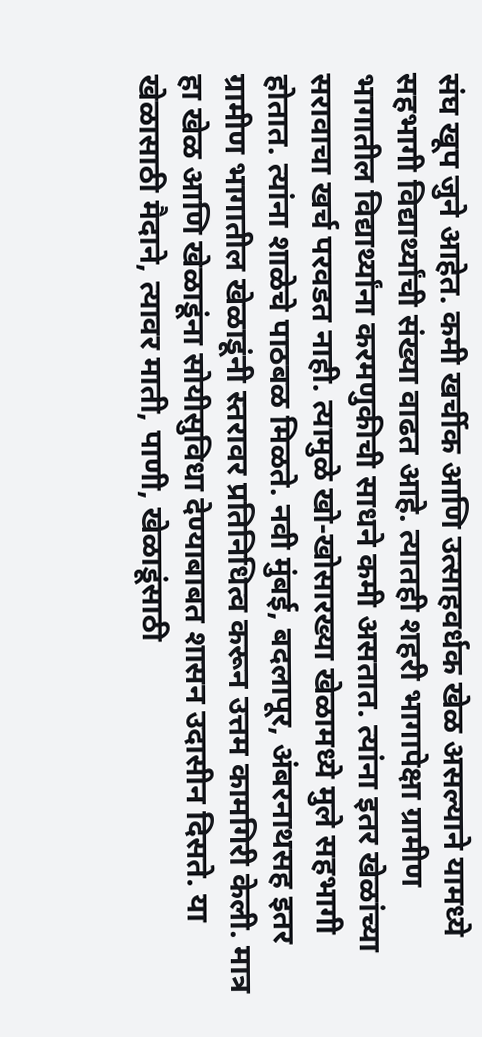संघ खूप जुने आहेत. कमी खर्चीक आणि उत्साहवर्धक खेळ असल्याने यामध्ये सहभागी विद्यार्थ्यांची संख्या वाढत आहे. त्यातही शहरी भागापेक्षा ग्रामीण भागातील विद्यार्थ्यांना करमणुकीची साधने कमी असतात. त्यांना इतर खेळांच्या सरावाचा खर्च परवडत नाही. त्यामुळे खो-खोसारख्या खेळामध्ये मुले सहभागी होतात. त्यांना शाळेचे पाठबळ मिळते. नवी मुंबई, बदलापूर, अंबरनाथसह इतर ग्रामीण भागातील खेळाडूंनी स्तरावर प्रतिनिधित्व करून उत्तम कामगिरी केली. मात्र हा खेळ आणि खेळाडूंना सोयीसुविधा देण्याबाबत शासन उदासीन दिसते. या खेळासाठी मैदाने, त्यावर माती, पाणी, खेळाडूंसाठी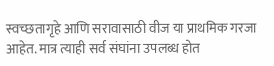स्वच्छतागृहे आणि सरावासाठी वीज या प्राथमिक गरजा आहेत. मात्र त्याही सर्व संघांना उपलब्ध होत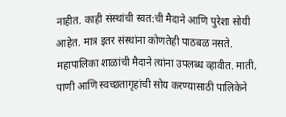नाहीत. काही संस्थांची स्वत:ची मैदाने आणि पुरेशा सोयी आहेत. मात्र इतर संस्थांना कोणतेही पाठबळ नसते. महापालिका शाळांची मैदाने त्यांना उपलब्ध व्हावीत. माती, पाणी आणि स्वच्छतागृहांची सोय करण्यासाठी पालिकेने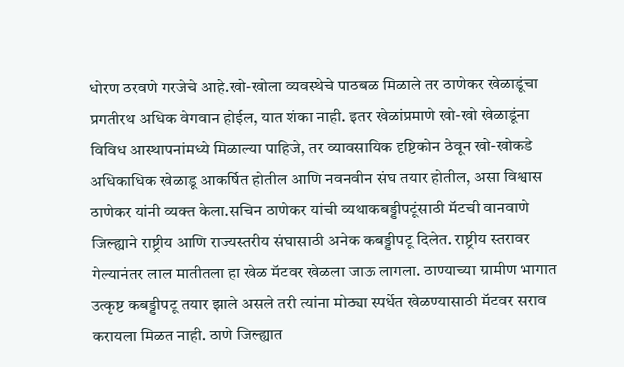धोरण ठरवणे गरजेचे आहे.खो-खोला व्यवस्थेचे पाठबळ मिळाले तर ठाणेकर खेळाडूंचा प्रगतीरथ अधिक वेगवान होईल, यात शंका नाही. इतर खेळांप्रमाणे खो-खो खेळाडूंना विविध आस्थापनांमध्ये मिळाल्या पाहिजे, तर व्यावसायिक दृष्टिकोन ठेवून खो-खोकडे अधिकाधिक खेळाडू आकर्षित होतील आणि नवनवीन संघ तयार होतील, असा विश्वास ठाणेकर यांनी व्यक्त केला.सचिन ठाणेकर यांची व्यथाकबड्डीपटूंसाठी मॅटची वानवाणे जिल्ह्याने राष्ट्रीय आणि राज्यस्तरीय संघासाठी अनेक कबड्डीपटू दिलेत. राष्ट्रीय स्तरावर गेल्यानंतर लाल मातीतला हा खेळ मॅटवर खेळला जाऊ लागला. ठाण्याच्या ग्रामीण भागात उत्कृष्ट कबड्डीपटू तयार झाले असले तरी त्यांना मोठ्या स्पर्धेत खेळण्यासाठी मॅटवर सराव करायला मिळत नाही. ठाणे जिल्ह्यात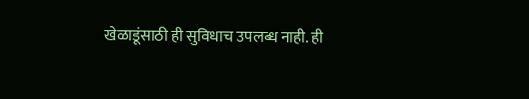खेळाडूंसाठी ही सुविधाच उपलब्ध नाही. ही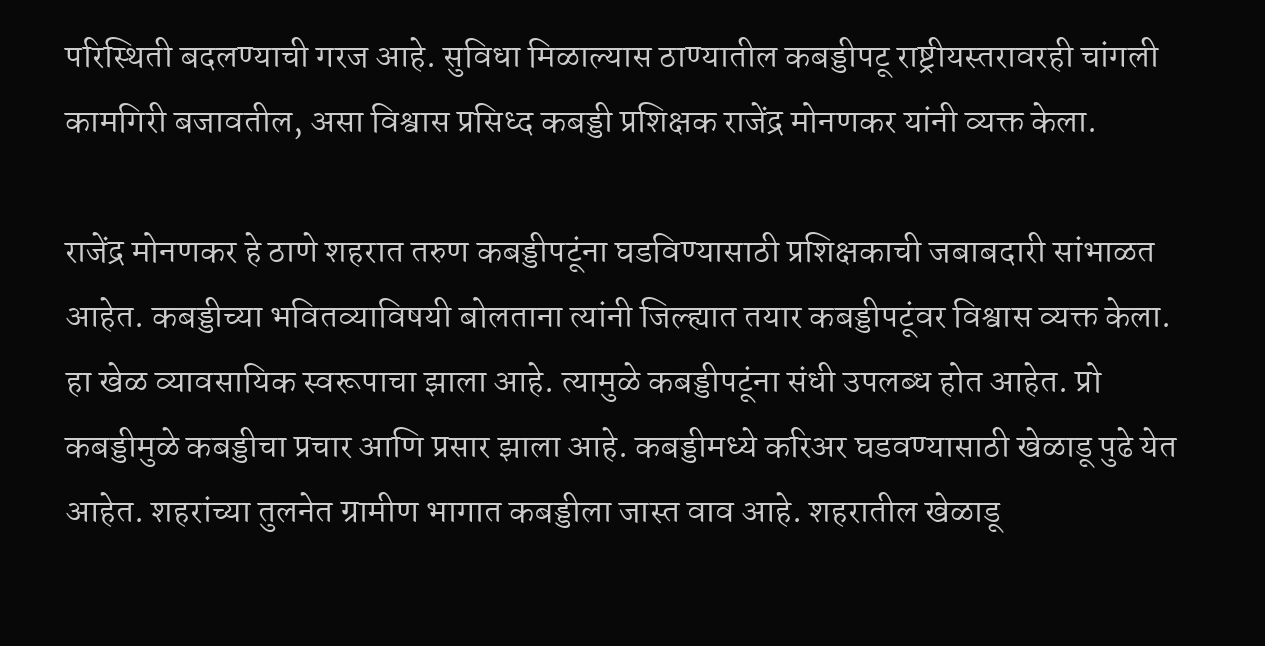परिस्थिती बदलण्याची गरज आहे. सुविधा मिळाल्यास ठाण्यातील कबड्डीपटू राष्ट्रीयस्तरावरही चांगली कामगिरी बजावतील, असा विश्वास प्रसिध्द कबड्डी प्रशिक्षक राजेंद्र मोनणकर यांनी व्यक्त केला.

राजेंद्र मोनणकर हे ठाणे शहरात तरुण कबड्डीपटूंना घडविण्यासाठी प्रशिक्षकाची जबाबदारी सांभाळत आहेत. कबड्डीच्या भवितव्याविषयी बोलताना त्यांनी जिल्ह्यात तयार कबड्डीपटूंवर विश्वास व्यक्त केला. हा खेळ व्यावसायिक स्वरूपाचा झाला आहे. त्यामुळे कबड्डीपटूंना संधी उपलब्ध होत आहेत. प्रो कबड्डीमुळे कबड्डीचा प्रचार आणि प्रसार झाला आहे. कबड्डीमध्ये करिअर घडवण्यासाठी खेळाडू पुढे येत आहेत. शहरांच्या तुलनेत ग्रामीण भागात कबड्डीला जास्त वाव आहे. शहरातील खेळाडू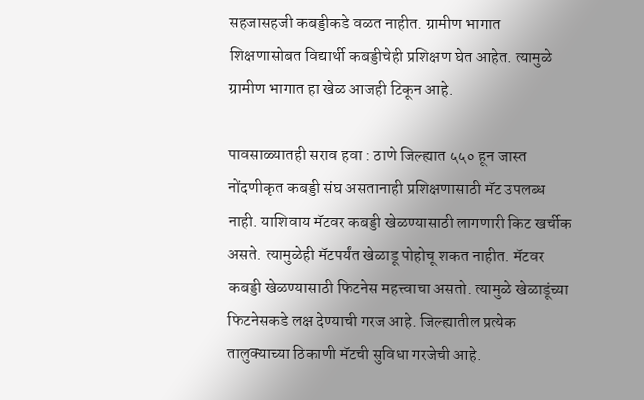सहजासहजी कबड्डीकडे वळत नाहीत. ग्रामीण भागात शिक्षणासोबत विद्यार्थी कबड्डीचेही प्रशिक्षण घेत आहेत. त्यामुळे ग्रामीण भागात हा खेळ आजही टिकून आहे.

पावसाळ्यातही सराव हवा : ठाणे जिल्ह्यात ५५० हून जास्त नोंदणीकृत कबड्डी संघ असतानाही प्रशिक्षणासाठी मॅट उपलब्ध नाही. याशिवाय मॅटवर कबड्डी खेळण्यासाठी लागणारी किट खर्चीक असते. त्यामुळेही मॅटपर्यंत खेळाडू पोहोचू शकत नाहीत. मॅटवर कबड्डी खेळण्यासाठी फिटनेस महत्त्वाचा असतो. त्यामुळे खेळाडूंच्या फिटनेसकडे लक्ष देण्याची गरज आहे. जिल्ह्यातील प्रत्येक तालुक्याच्या ठिकाणी मॅटची सुविधा गरजेची आहे.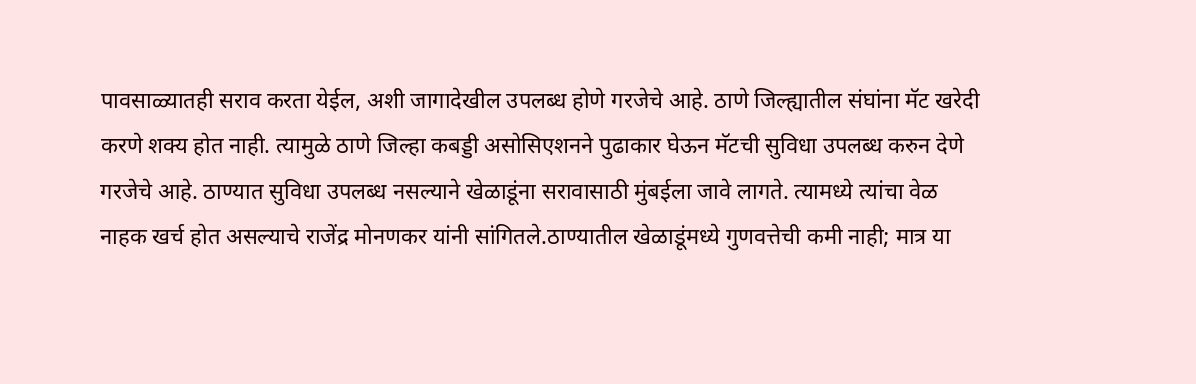पावसाळ्यातही सराव करता येईल, अशी जागादेखील उपलब्ध होणे गरजेचे आहे. ठाणे जिल्ह्यातील संघांना मॅट खरेदी करणे शक्य होत नाही. त्यामुळे ठाणे जिल्हा कबड्डी असोसिएशनने पुढाकार घेऊन मॅटची सुविधा उपलब्ध करुन देणे गरजेचे आहे. ठाण्यात सुविधा उपलब्ध नसल्याने खेळाडूंना सरावासाठी मुंबईला जावे लागते. त्यामध्ये त्यांचा वेळ नाहक खर्च होत असल्याचे राजेंद्र मोनणकर यांनी सांगितले.ठाण्यातील खेळाडूंमध्ये गुणवत्तेची कमी नाही; मात्र या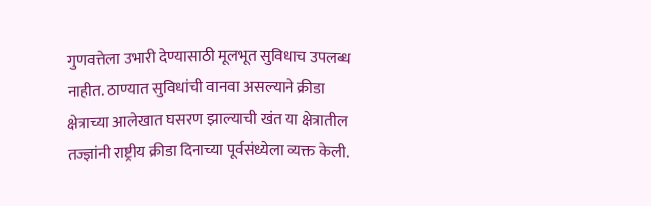गुणवत्तेला उभारी देण्यासाठी मूलभूत सुविधाच उपलब्ध नाहीत. ठाण्यात सुविधांची वानवा असल्याने क्रीडा क्षेत्राच्या आलेखात घसरण झाल्याची खंत या क्षेत्रातील तज्ज्ञांनी राष्ट्रीय क्रीडा दिनाच्या पूर्वसंध्येला व्यक्त केली.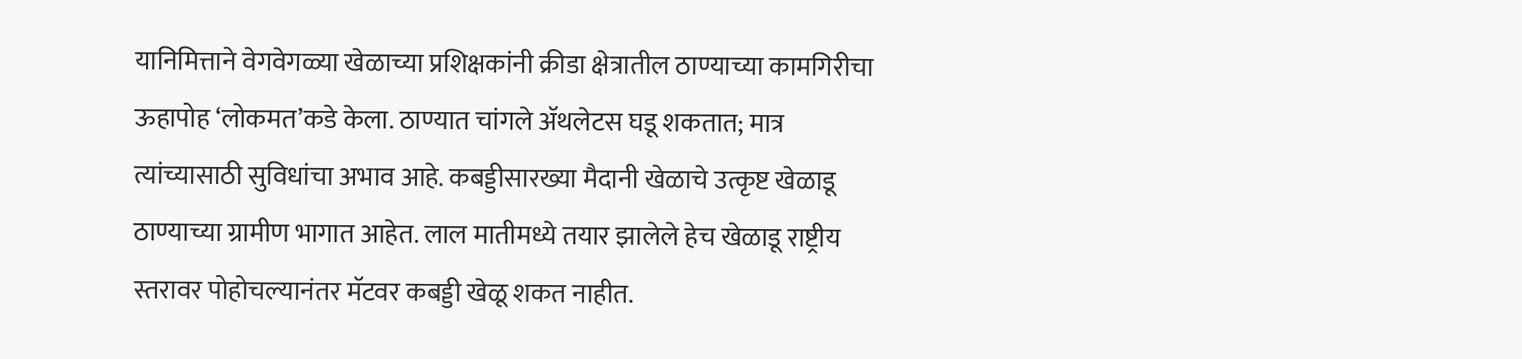यानिमित्ताने वेगवेगळ्या खेळाच्या प्रशिक्षकांनी क्रीडा क्षेत्रातील ठाण्याच्या कामगिरीचा ऊहापोह ‘लोकमत’कडे केला. ठाण्यात चांगले अ‍ॅथलेटस घडू शकतात; मात्र त्यांच्यासाठी सुविधांचा अभाव आहे. कबड्डीसारख्या मैदानी खेळाचे उत्कृष्ट खेळाडू ठाण्याच्या ग्रामीण भागात आहेत. लाल मातीमध्ये तयार झालेले हेच खेळाडू राष्ट्रीय स्तरावर पोहोचल्यानंतर मॅटवर कबड्डी खेळू शकत नाहीत.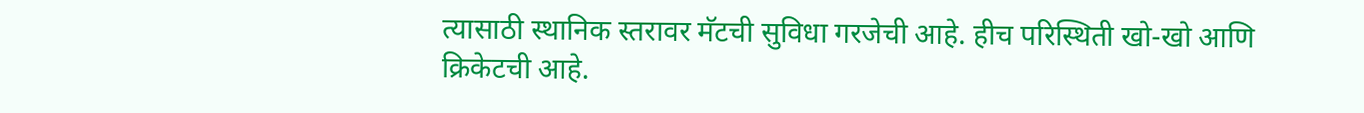त्यासाठी स्थानिक स्तरावर मॅटची सुविधा गरजेची आहे. हीच परिस्थिती खो-खो आणि क्रिकेटची आहे.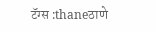टॅग्स :thaneठाणे